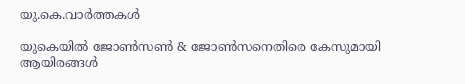യു.കെ.വാര്‍ത്തകള്‍

യുകെയില്‍ ജോണ്‍സണ്‍ & ജോണ്‍സനെതിരെ കേസുമായി ആയിരങ്ങള്‍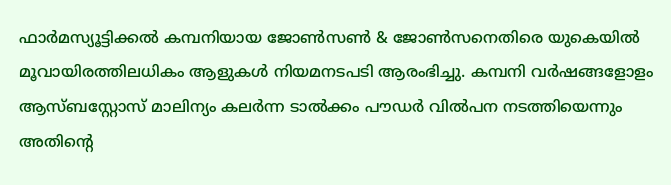ഫാര്‍മസ്യൂട്ടിക്കല്‍ കമ്പനിയായ ജോണ്‍സണ്‍ & ജോണ്‍സനെതിരെ യുകെയില്‍ മൂവായിരത്തിലധികം ആളുകള്‍ നിയമനടപടി ആരംഭിച്ചു. കമ്പനി വര്‍ഷങ്ങളോളം ആസ്ബസ്റ്റോസ് മാലിന്യം കലര്‍ന്ന ടാല്‍ക്കം പൗഡര്‍ വില്‍പന നടത്തിയെന്നും അതിന്റെ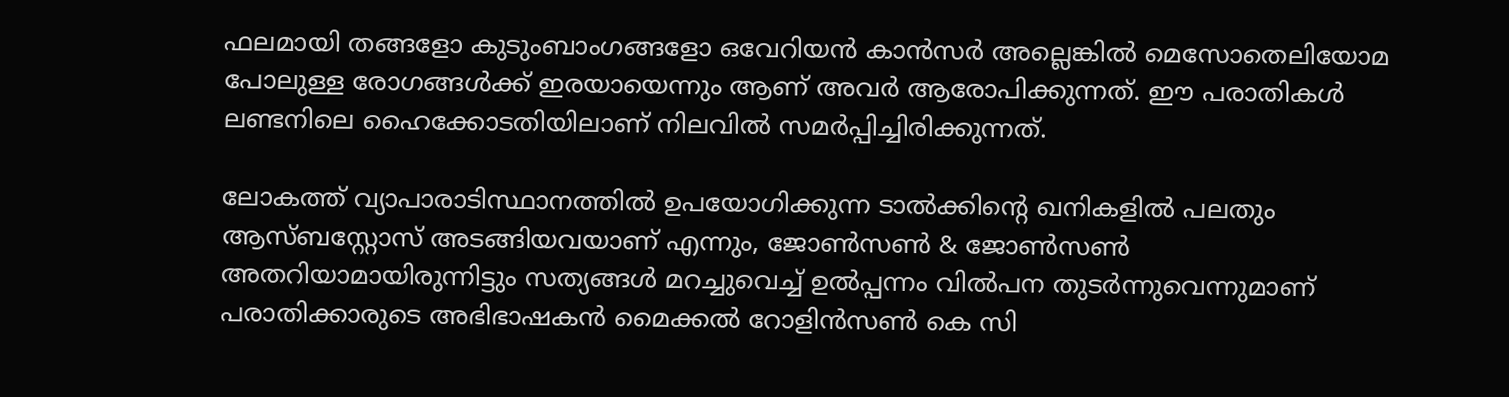ഫലമായി തങ്ങളോ കുടുംബാംഗങ്ങളോ ഒവേറിയന്‍ കാന്‍സര്‍ അല്ലെങ്കില്‍ മെസോതെലിയോമ പോലുള്ള രോഗങ്ങള്‍ക്ക് ഇരയായെന്നും ആണ് അവര്‍ ആരോപിക്കുന്നത്. ഈ പരാതികള്‍ ലണ്ടനിലെ ഹൈക്കോടതിയിലാണ് നിലവില്‍ സമര്‍പ്പിച്ചിരിക്കുന്നത്.

ലോകത്ത് വ്യാപാരാടിസ്ഥാനത്തില്‍ ഉപയോഗിക്കുന്ന ടാല്‍ക്കിന്റെ ഖനികളില്‍ പലതും ആസ്ബസ്റ്റോസ് അടങ്ങിയവയാണ് എന്നും, ജോണ്‍സണ്‍ & ജോണ്‍സണ്‍ അതറിയാമായിരുന്നിട്ടും സത്യങ്ങള്‍ മറച്ചുവെച്ച് ഉല്‍പ്പന്നം വില്‍പന തുടര്‍ന്നുവെന്നുമാണ് പരാതിക്കാരുടെ അഭിഭാഷകന്‍ മൈക്കല്‍ റോളിന്‍സണ്‍ കെ സി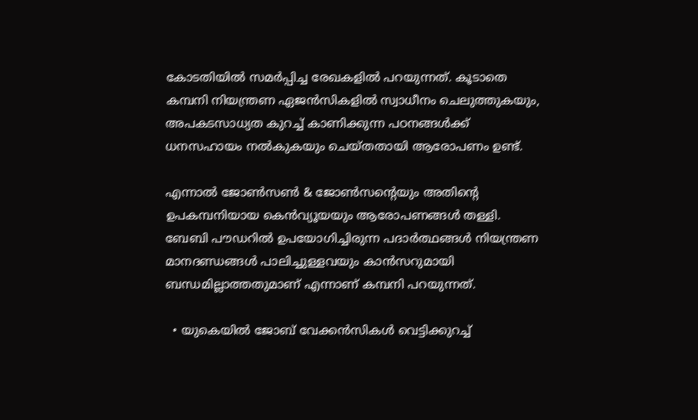കോടതിയില്‍ സമര്‍പ്പിച്ച രേഖകളില്‍ പറയുന്നത്. കൂടാതെ കമ്പനി നിയന്ത്രണ ഏജന്‍സികളില്‍ സ്വാധീനം ചെലുത്തുകയും, അപകടസാധ്യത കുറച്ച് കാണിക്കുന്ന പഠനങ്ങള്‍ക്ക് ധനസഹായം നല്‍കുകയും ചെയ്തതായി ആരോപണം ഉണ്ട്.

എന്നാല്‍ ജോണ്‍സണ്‍ & ജോണ്‍സന്റെയും അതിന്റെ ഉപകമ്പനിയായ കെന്‍വ്യൂയയും ആരോപണങ്ങള്‍ തള്ളി. ബേബി പൗഡറില്‍ ഉപയോഗിച്ചിരുന്ന പദാര്‍ത്ഥങ്ങള്‍ നിയന്ത്രണ മാനദണ്ഡങ്ങള്‍ പാലിച്ചുള്ളവയും കാന്‍സറുമായി ബന്ധമില്ലാത്തതുമാണ് എന്നാണ് കമ്പനി പറയുന്നത്.

  • യുകെയില്‍ ജോബ് വേക്കന്‍സികള്‍ വെട്ടിക്കുറച്ച്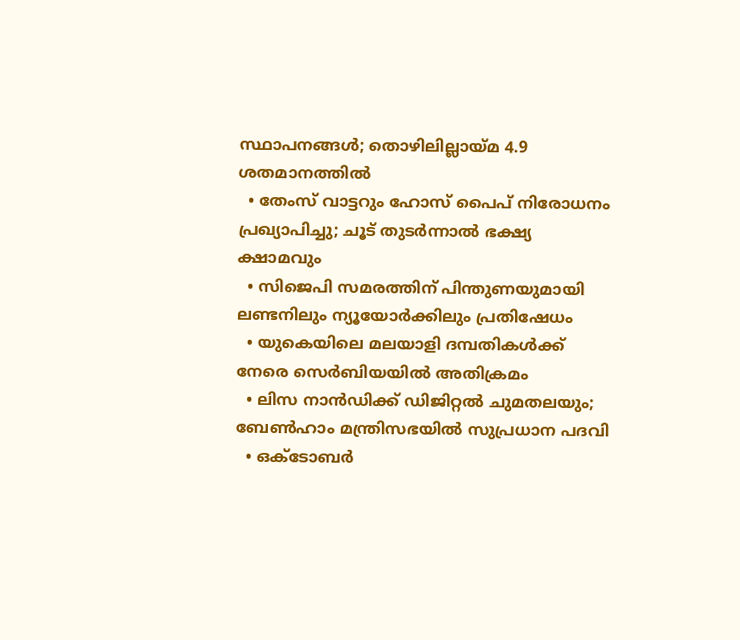സ്ഥാപനങ്ങള്‍; തൊഴിലില്ലായ്മ 4.9 ശതമാനത്തില്‍
  • തേംസ് വാട്ടറും ഹോസ് പൈപ് നിരോധനം പ്രഖ്യാപിച്ചു; ചൂട് തുടര്‍ന്നാല്‍ ഭക്ഷ്യ ക്ഷാമവും
  • സിജെപി സമരത്തിന് പിന്തുണയുമായി ലണ്ടനിലും ന്യൂയോര്‍ക്കിലും പ്രതിഷേധം
  • യുകെയിലെ മലയാളി ദമ്പതികള്‍ക്ക് നേരെ സെര്‍ബിയയില്‍ അതിക്രമം
  • ലിസ നാന്‍ഡിക്ക് ഡിജിറ്റല്‍ ചുമതലയും; ബേണ്‍ഹാം മന്ത്രിസഭയില്‍ സുപ്രധാന പദവി
  • ഒക്ടോബര്‍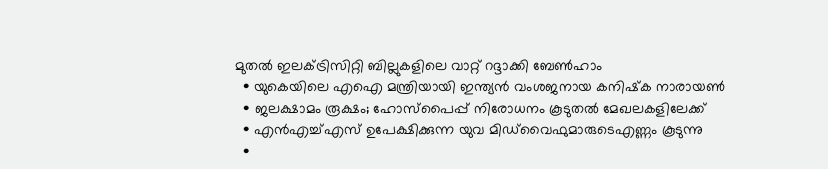മുതല്‍ ഇലക്ട്രിസിറ്റി ബില്ലുകളിലെ വാറ്റ് റദ്ദാക്കി ബേണ്‍ഹാം
  • യുകെയിലെ എഐ മന്ത്രിയായി ഇന്ത്യന്‍ വംശജനായ കനിഷ്‌ക നാരായണ്‍
  • ജലക്ഷാമം രൂക്ഷം; ഹോസ്‌പൈപ്പ് നിരോധനം കൂടുതല്‍ മേഖലകളിലേക്ക്
  • എന്‍എച്ച്എസ് ഉപേക്ഷിക്കുന്ന യുവ മിഡ്‌വൈഫുമാരുടെഎണ്ണം കൂടുന്നു
  •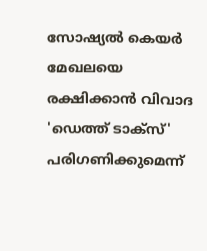സോഷ്യല്‍ കെയര്‍ മേഖലയെ രക്ഷിക്കാന്‍ വിവാദ 'ഡെത്ത് ടാക്‌സ്' പരിഗണിക്കുമെന്ന്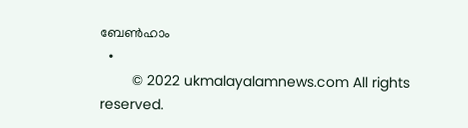ബേണ്‍ഹാം
  •
        © 2022 ukmalayalamnews.com All rights reserved.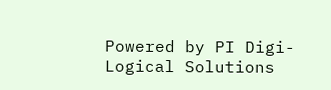Powered by PI Digi-Logical Solutions